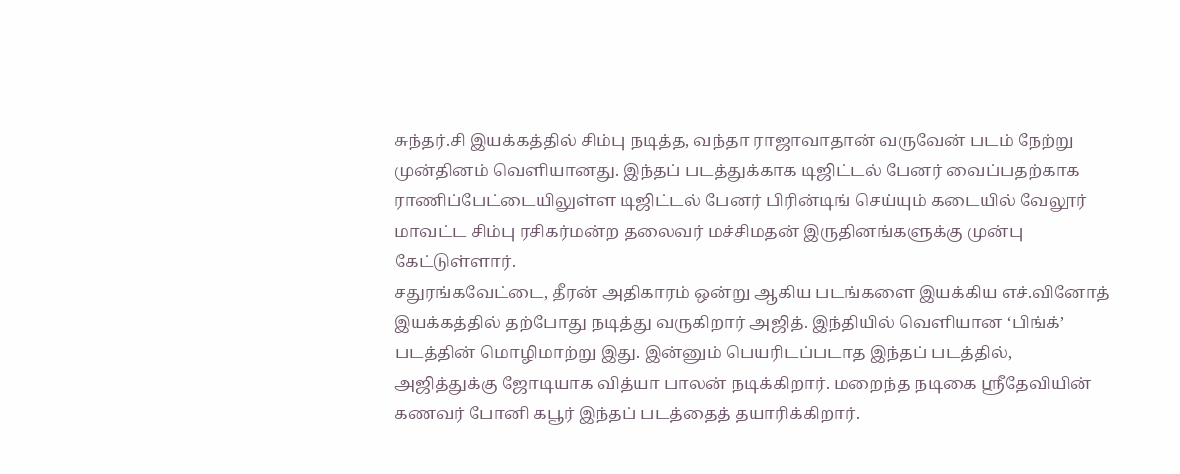சுந்தர்.சி இயக்கத்தில் சிம்பு நடித்த, வந்தா ராஜாவாதான் வருவேன் படம் நேற்று முன்தினம் வெளியானது. இந்தப் படத்துக்காக டிஜிட்டல் பேனர் வைப்பதற்காக ராணிப்பேட்டையிலுள்ள டிஜிட்டல் பேனர் பிரின்டிங் செய்யும் கடையில் வேலூர் மாவட்ட சிம்பு ரசிகர்மன்ற தலைவர் மச்சிமதன் இருதினங்களுக்கு முன்பு கேட்டுள்ளார்.
சதுரங்கவேட்டை, தீரன் அதிகாரம் ஒன்று ஆகிய படங்களை இயக்கிய எச்.வினோத் இயக்கத்தில் தற்போது நடித்து வருகிறார் அஜித். இந்தியில் வெளியான ‘பிங்க்’ படத்தின் மொழிமாற்று இது. இன்னும் பெயரிடப்படாத இந்தப் படத்தில், அஜித்துக்கு ஜோடியாக வித்யா பாலன் நடிக்கிறார். மறைந்த நடிகை ஸ்ரீதேவியின் கணவர் போனி கபூர் இந்தப் படத்தைத் தயாரிக்கிறார்.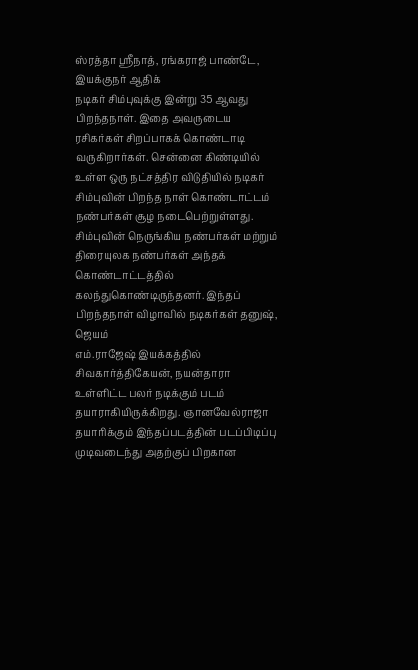ஸ்ரத்தா ஸ்ரீநாத், ரங்கராஜ் பாண்டே, இயக்குநர் ஆதிக்
நடிகர் சிம்புவுக்கு இன்று 35 ஆவது பிறந்தநாள். இதை அவருடைய ரசிகர்கள் சிறப்பாகக் கொண்டாடி வருகிறார்கள். சென்னை கிண்டியில் உள்ள ஒரு நட்சத்திர விடுதியில் நடிகர் சிம்புவின் பிறந்த நாள் கொண்டாட்டம் நண்பர்கள் சூழ நடைபெற்றுள்ளது. சிம்புவின் நெருங்கிய நண்பர்கள் மற்றும் திரையுலக நண்பர்கள் அந்தக் கொண்டாட்டத்தில் கலந்துகொண்டிருந்தனர். இந்தப் பிறந்தநாள் விழாவில் நடிகர்கள் தனுஷ், ஜெயம்
எம்.ராஜேஷ் இயக்கத்தில் சிவகார்த்திகேயன், நயன்தாரா உள்ளிட்ட பலர் நடிக்கும் படம் தயாராகியிருக்கிறது. ஞானவேல்ராஜா தயாரிக்கும் இந்தப்படத்தின் படப்பிடிப்பு முடிவடைந்து அதற்குப் பிறகான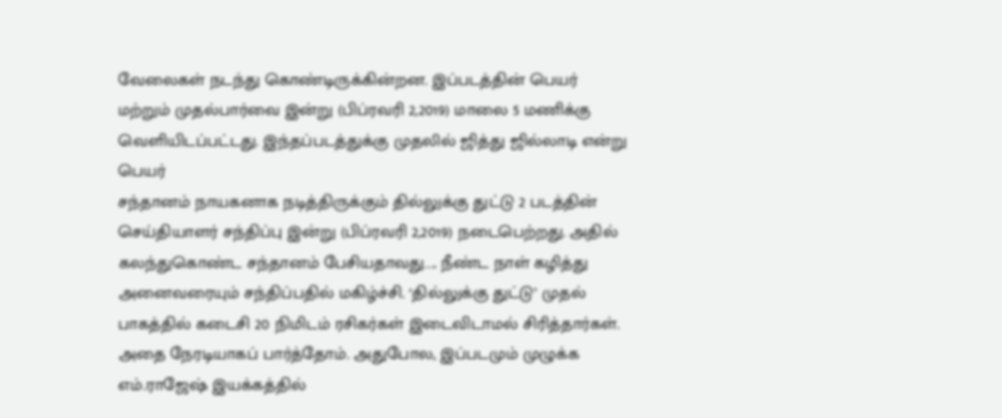வேலைகள் நடந்து கொண்டிருக்கின்றன. இப்படத்தின் பெயர் மற்றும் முதல்பார்வை இன்று (பிப்ரவரி 2,2019) மாலை 5 மணிக்கு வெளியிடப்பட்டது. இந்தப்படத்துக்கு முதலில் ஜித்து ஜில்லாடி என்று பெயர்
சந்தானம் நாயகனாக நடித்திருக்கும் தில்லுக்கு துட்டு 2 படத்தின் செய்தியாளர் சந்திப்பு இன்று (பிப்ரவரி 2,2019) நடைபெற்றது. அதில் கலந்துகொண்ட சந்தானம் பேசியதாவது….. நீண்ட நாள் கழித்து அனைவரையும் சந்திப்பதில் மகிழ்ச்சி. ‘தில்லுக்கு துட்டு’ முதல் பாகத்தில் கடைசி 20 நிமிடம் ரசிகர்கள் இடைவிடாமல் சிரித்தார்கள். அதை நேரடியாகப் பார்த்தோம். அதுபோல, இப்படமும் முழுக்க
எம்.ராஜேஷ் இயக்கத்தில்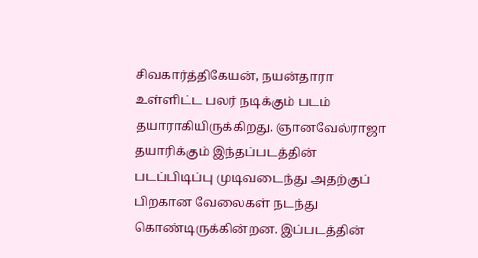சிவகார்த்திகேயன், நயன்தாரா உள்ளிட்ட பலர் நடிக்கும் படம் தயாராகியிருக்கிறது. ஞானவேல்ராஜா தயாரிக்கும் இந்தப்படத்தின் படப்பிடிப்பு முடிவடைந்து அதற்குப் பிறகான வேலைகள் நடந்து கொண்டிருக்கின்றன. இப்படத்தின்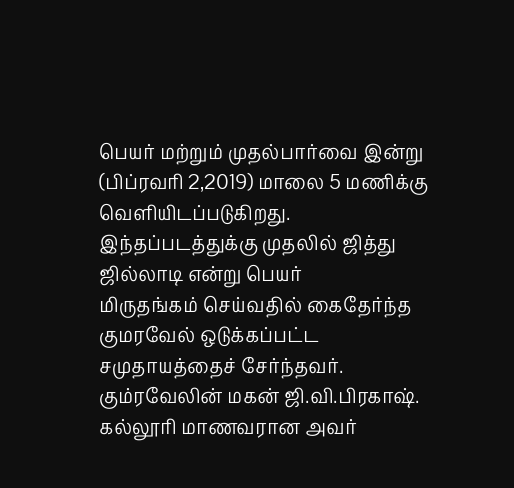பெயர் மற்றும் முதல்பார்வை இன்று (பிப்ரவரி 2,2019) மாலை 5 மணிக்கு வெளியிடப்படுகிறது. இந்தப்படத்துக்கு முதலில் ஜித்து ஜில்லாடி என்று பெயர்
மிருதங்கம் செய்வதில் கைதேர்ந்த குமரவேல் ஒடுக்கப்பட்ட சமுதாயத்தைச் சேர்ந்தவர். கும்ரவேலின் மகன் ஜி.வி.பிரகாஷ். கல்லூரி மாணவரான அவர்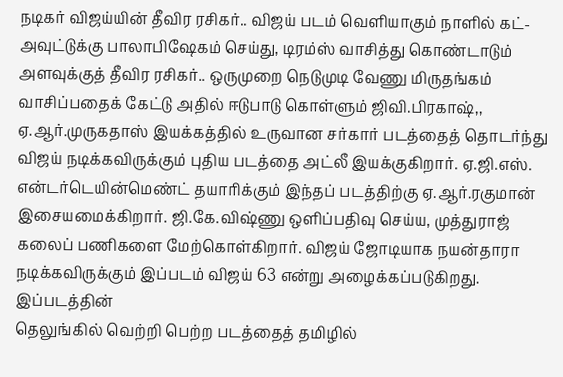நடிகர் விஜய்யின் தீவிர ரசிகர்.. விஜய் படம் வெளியாகும் நாளில் கட்-அவுட்டுக்கு பாலாபிஷேகம் செய்து, டிரம்ஸ் வாசித்து கொண்டாடும் அளவுக்குத் தீவிர ரசிகர்.. ஒருமுறை நெடுமுடி வேணு மிருதங்கம் வாசிப்பதைக் கேட்டு அதில் ஈடுபாடு கொள்ளும் ஜிவி.பிரகாஷ்,,
ஏ.ஆர்.முருகதாஸ் இயக்கத்தில் உருவான சர்கார் படத்தைத் தொடர்ந்து விஜய் நடிக்கவிருக்கும் புதிய படத்தை அட்லீ இயக்குகிறார். ஏ.ஜி.எஸ். என்டர்டெயின்மெண்ட் தயாரிக்கும் இந்தப் படத்திற்கு ஏ.ஆர்.ரகுமான் இசையமைக்கிறார். ஜி.கே.விஷ்ணு ஒளிப்பதிவு செய்ய, முத்துராஜ் கலைப் பணிகளை மேற்கொள்கிறார். விஜய் ஜோடியாக நயன்தாரா நடிக்கவிருக்கும் இப்படம் விஜய் 63 என்று அழைக்கப்படுகிறது. இப்படத்தின்
தெலுங்கில் வெற்றி பெற்ற படத்தைத் தமிழில்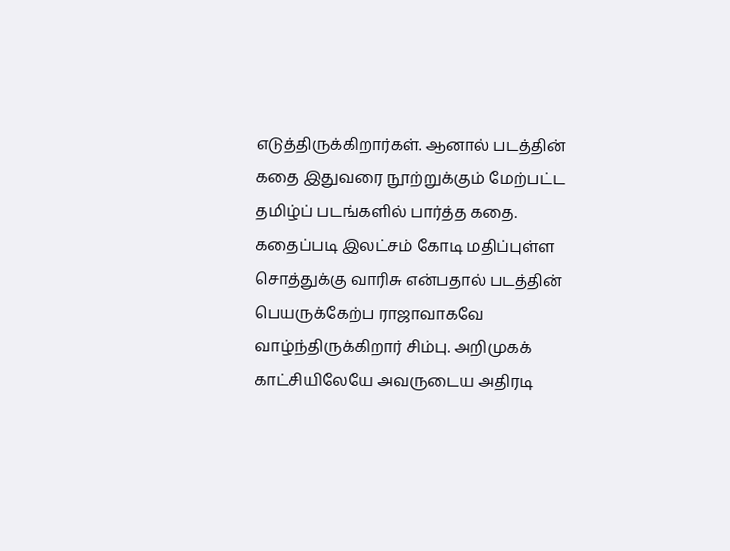எடுத்திருக்கிறார்கள். ஆனால் படத்தின் கதை இதுவரை நூற்றுக்கும் மேற்பட்ட தமிழ்ப் படங்களில் பார்த்த கதை. கதைப்படி இலட்சம் கோடி மதிப்புள்ள சொத்துக்கு வாரிசு என்பதால் படத்தின் பெயருக்கேற்ப ராஜாவாகவே வாழ்ந்திருக்கிறார் சிம்பு. அறிமுகக் காட்சியிலேயே அவருடைய அதிரடி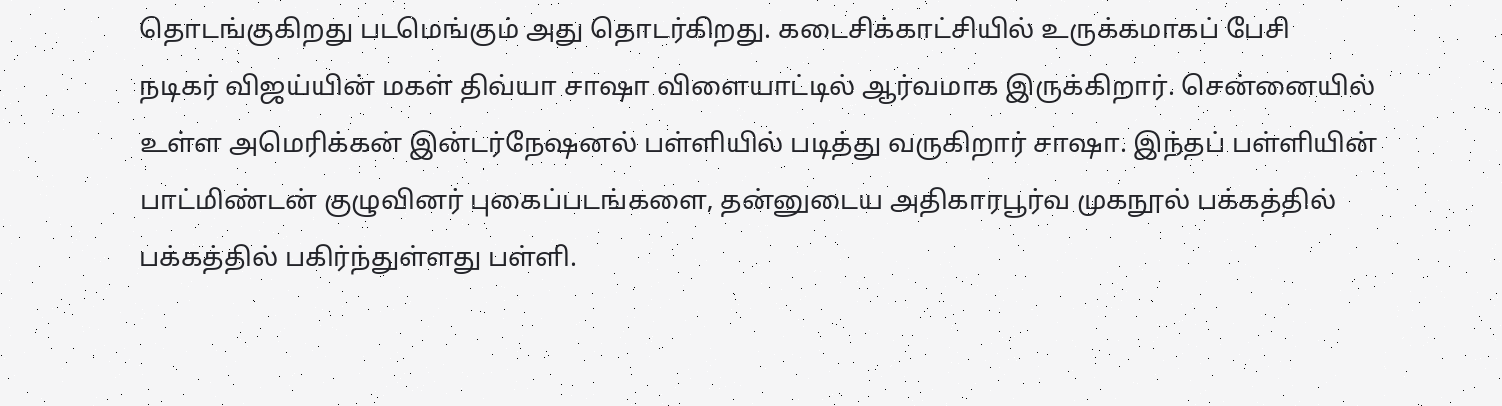தொடங்குகிறது படமெங்கும் அது தொடர்கிறது. கடைசிக்காட்சியில் உருக்கமாகப் பேசி
நடிகர் விஜய்யின் மகள் திவ்யா சாஷா விளையாட்டில் ஆர்வமாக இருக்கிறார். சென்னையில் உள்ள அமெரிக்கன் இன்டர்நேஷனல் பள்ளியில் படித்து வருகிறார் சாஷா. இந்தப் பள்ளியின் பாட்மிண்டன் குழுவினர் புகைப்படங்களை, தன்னுடைய அதிகாரபூர்வ முகநூல் பக்கத்தில் பக்கத்தில் பகிர்ந்துள்ளது பள்ளி.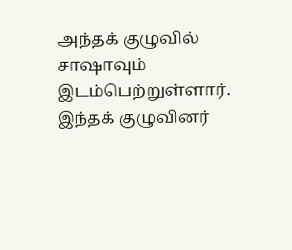அந்தக் குழுவில் சாஷாவும் இடம்பெற்றுள்ளார். இந்தக் குழுவினர்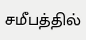சமீபத்தில்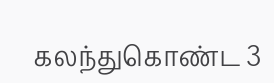கலந்துகொண்ட 3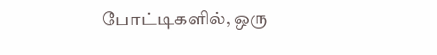போட்டிகளில், ஒரு